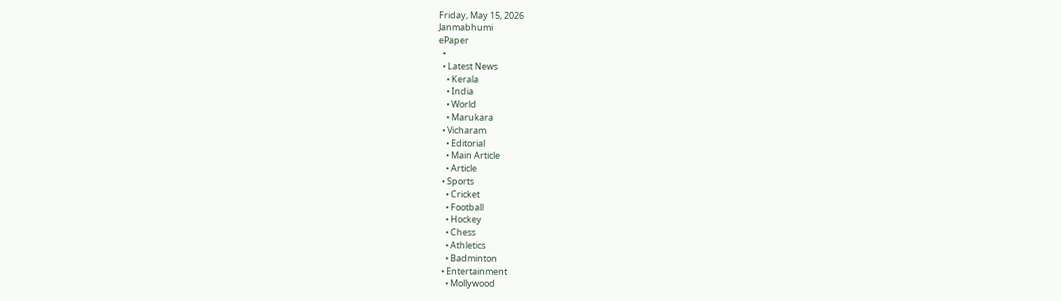Friday, May 15, 2026
Janmabhumi
ePaper
  •
  • Latest News
    • Kerala
    • India
    • World
    • Marukara
  • Vicharam
    • Editorial
    • Main Article
    • Article
  • Sports
    • Cricket
    • Football
    • Hockey
    • Chess
    • Athletics
    • Badminton
  • Entertainment
    • Mollywood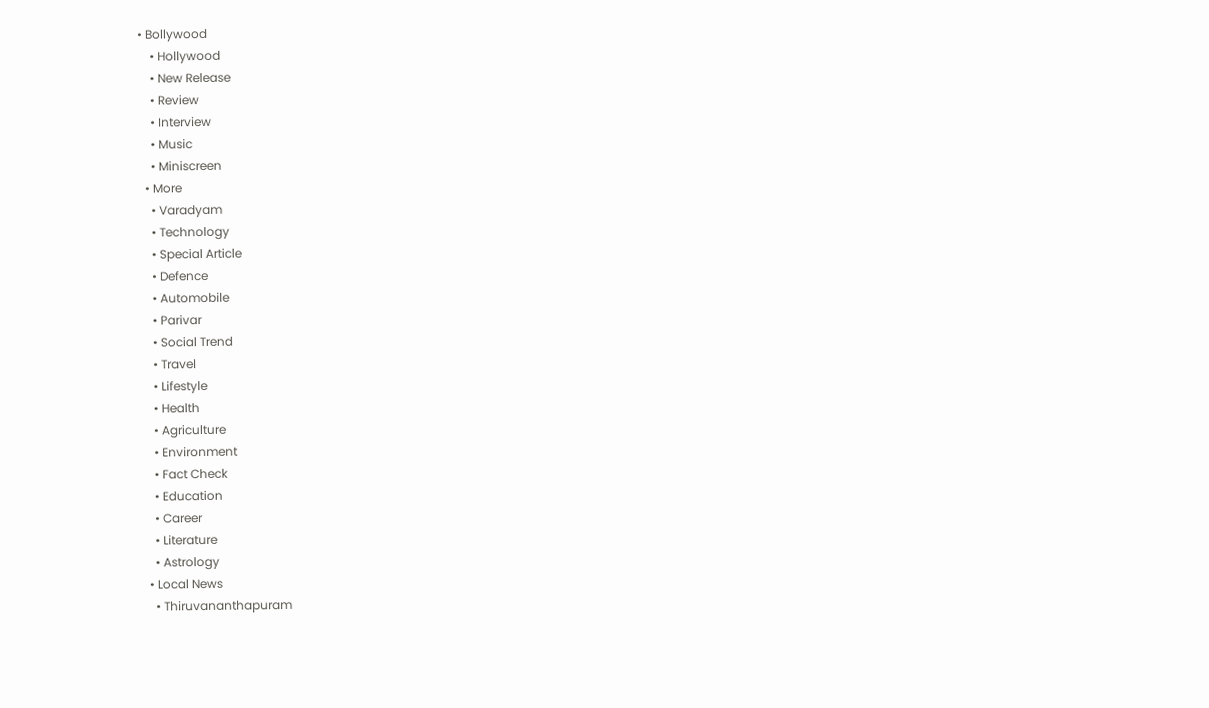• Bollywood
    • Hollywood
    • New Release
    • Review
    • Interview
    • Music
    • Miniscreen
  • More
    • Varadyam
    • Technology
    • Special Article
    • Defence
    • Automobile
    • Parivar
    • Social Trend
    • Travel
    • Lifestyle
    • Health
    • Agriculture
    • Environment
    • Fact Check
    • Education
    • Career
    • Literature
    • Astrology
  • Local News
    • Thiruvananthapuram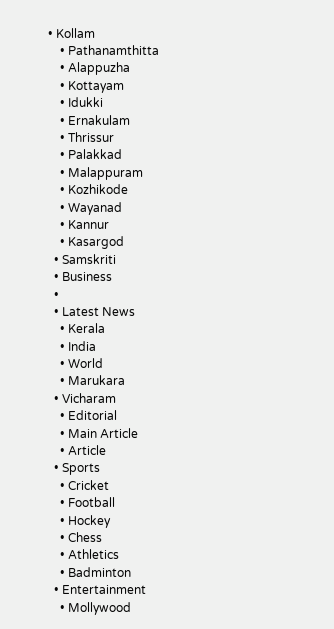• Kollam
    • Pathanamthitta
    • Alappuzha
    • Kottayam
    • Idukki
    • Ernakulam
    • Thrissur
    • Palakkad
    • Malappuram
    • Kozhikode
    • Wayanad
    • Kannur
    • Kasargod
  • Samskriti
  • Business
  •
  • Latest News
    • Kerala
    • India
    • World
    • Marukara
  • Vicharam
    • Editorial
    • Main Article
    • Article
  • Sports
    • Cricket
    • Football
    • Hockey
    • Chess
    • Athletics
    • Badminton
  • Entertainment
    • Mollywood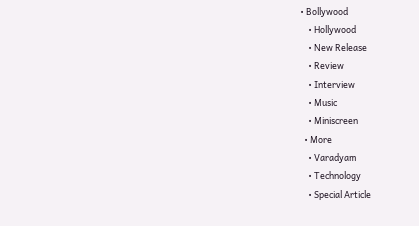• Bollywood
    • Hollywood
    • New Release
    • Review
    • Interview
    • Music
    • Miniscreen
  • More
    • Varadyam
    • Technology
    • Special Article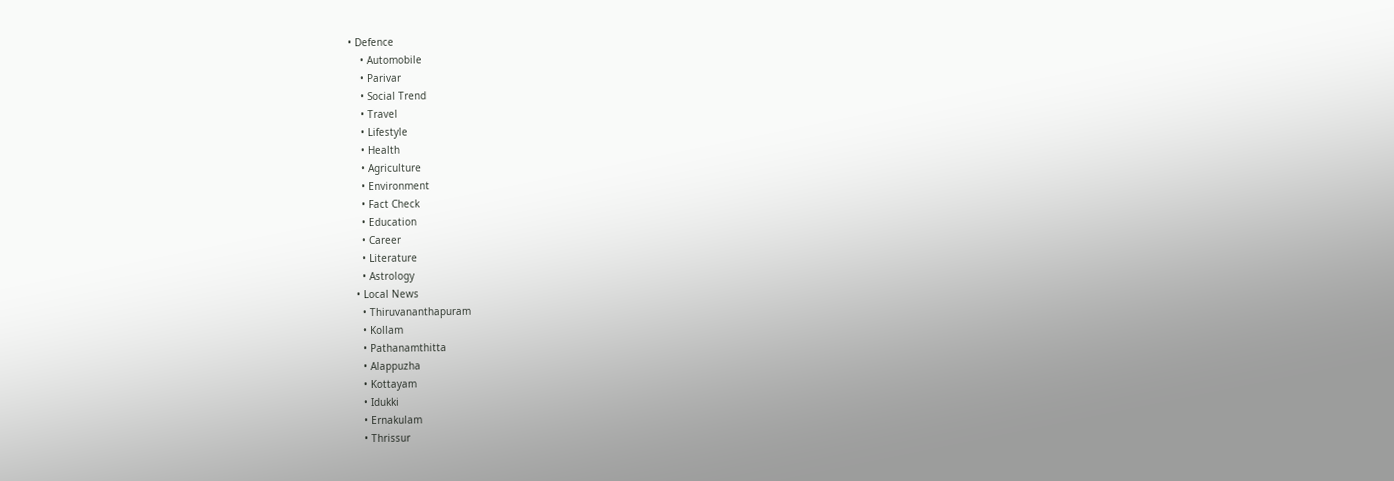• Defence
    • Automobile
    • Parivar
    • Social Trend
    • Travel
    • Lifestyle
    • Health
    • Agriculture
    • Environment
    • Fact Check
    • Education
    • Career
    • Literature
    • Astrology
  • Local News
    • Thiruvananthapuram
    • Kollam
    • Pathanamthitta
    • Alappuzha
    • Kottayam
    • Idukki
    • Ernakulam
    • Thrissur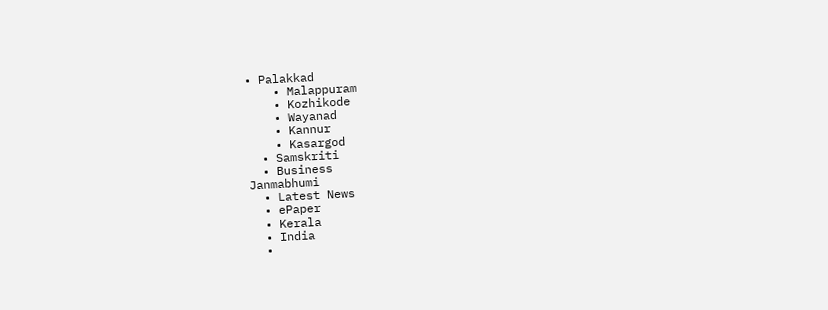• Palakkad
    • Malappuram
    • Kozhikode
    • Wayanad
    • Kannur
    • Kasargod
  • Samskriti
  • Business
Janmabhumi
  • Latest News
  • ePaper
  • Kerala
  • India
  •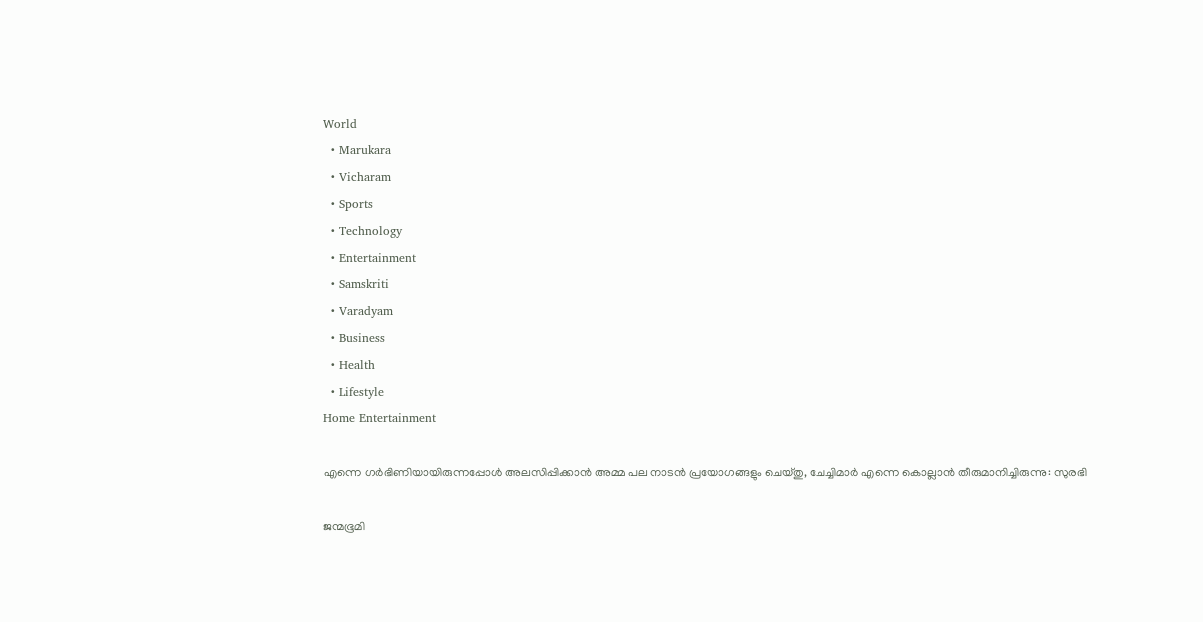World
  • Marukara
  • Vicharam
  • Sports
  • Technology
  • Entertainment
  • Samskriti
  • Varadyam
  • Business
  • Health
  • Lifestyle
Home Entertainment

എന്നെ ഗര്‍ഭിണിയായിരുന്നപ്പോള്‍ അലസിപ്പിക്കാന്‍ അമ്മ പല നാടന്‍ പ്രയോഗങ്ങളും ചെയ്തു, ചേച്ചിമാര്‍ എന്നെ കൊല്ലാന്‍ തീരുമാനിച്ചിരുന്നു: സുരഭി

ജന്മഭൂമി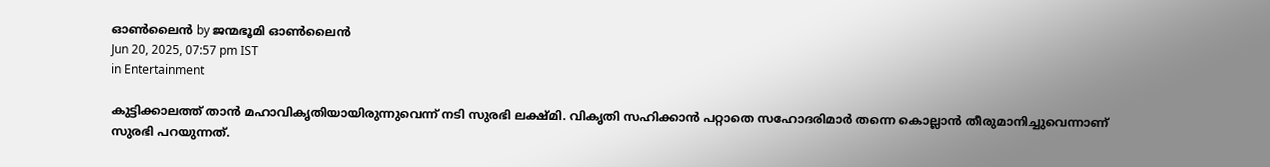ഓണ്‍ലൈന്‍ by ജന്മഭൂമി ഓണ്‍ലൈന്‍
Jun 20, 2025, 07:57 pm IST
in Entertainment

കുട്ടിക്കാലത്ത് താന്‍ മഹാവികൃതിയായിരുന്നുവെന്ന് നടി സുരഭി ലക്ഷ്മി. വികൃതി സഹിക്കാന്‍ പറ്റാതെ സഹോദരിമാര്‍ തന്നെ കൊല്ലാന്‍ തീരുമാനിച്ചുവെന്നാണ് സുരഭി പറയുന്നത്.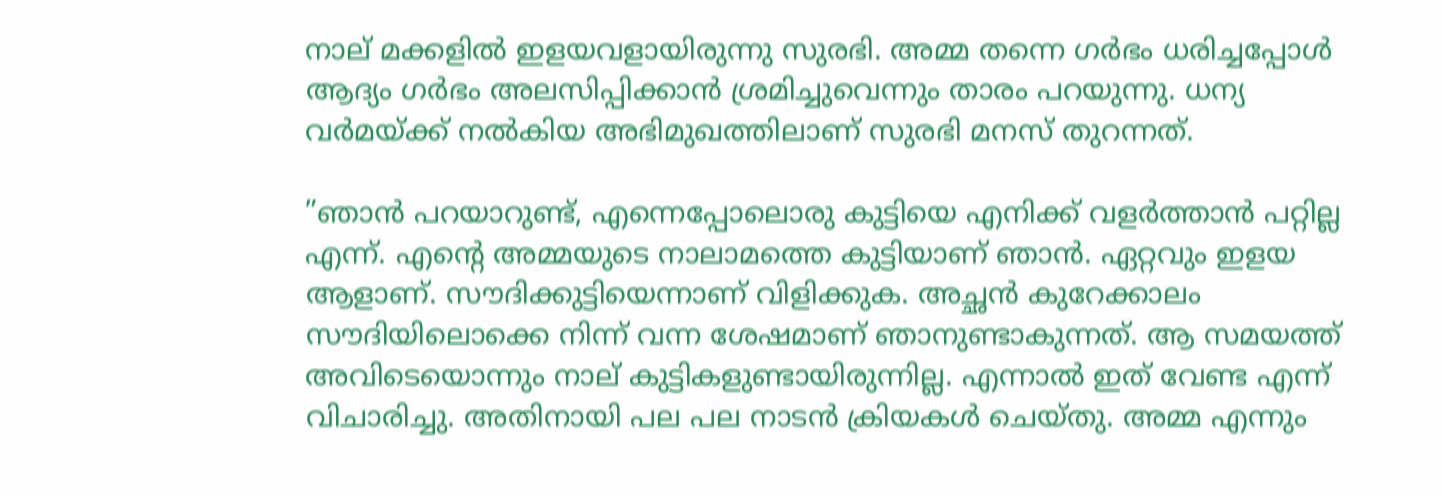നാല് മക്കളില്‍ ഇളയവളായിരുന്നു സുരഭി. അമ്മ തന്നെ ഗര്‍ഭം ധരിച്ചപ്പോള്‍ ആദ്യം ഗര്‍ഭം അലസിപ്പിക്കാന്‍ ശ്രമിച്ചുവെന്നും താരം പറയുന്നു. ധന്യ വര്‍മയ്‌ക്ക് നല്‍കിയ അഭിമുഖത്തിലാണ് സുരഭി മനസ് തുറന്നത്.

”ഞാന്‍ പറയാറുണ്ട്, എന്നെപ്പോലൊരു കുട്ടിയെ എനിക്ക് വളര്‍ത്താന്‍ പറ്റില്ല എന്ന്. എന്റെ അമ്മയുടെ നാലാമത്തെ കുട്ടിയാണ് ഞാന്‍. ഏറ്റവും ഇളയ ആളാണ്. സൗദിക്കുട്ടിയെന്നാണ് വിളിക്കുക. അച്ഛന്‍ കുറേക്കാലം സൗദിയിലൊക്കെ നിന്ന് വന്ന ശേഷമാണ് ഞാനുണ്ടാകുന്നത്. ആ സമയത്ത് അവിടെയൊന്നും നാല് കുട്ടികളുണ്ടായിരുന്നില്ല. എന്നാല്‍ ഇത് വേണ്ട എന്ന് വിചാരിച്ചു. അതിനായി പല പല നാടന്‍ ക്രിയകള്‍ ചെയ്തു. അമ്മ എന്നും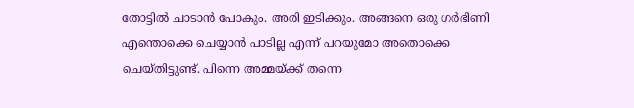തോട്ടില്‍ ചാടാന്‍ പോകും. അരി ഇടിക്കും. അങ്ങനെ ഒരു ഗര്‍ഭിണി എന്തൊക്കെ ചെയ്യാന്‍ പാടില്ല എന്ന് പറയുമോ അതൊക്കെ ചെയ്തിട്ടുണ്ട്. പിന്നെ അമ്മയ്‌ക്ക് തന്നെ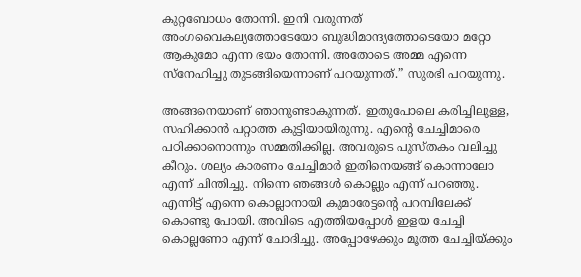കുറ്റബോധം തോന്നി. ഇനി വരുന്നത് അംഗവൈകല്യത്തോടേയോ ബുദ്ധിമാന്ദ്യത്തോടെയോ മറ്റോ ആകുമോ എന്ന ഭയം തോന്നി. അതോടെ അമ്മ എന്നെ സ്‌നേഹിച്ചു തുടങ്ങിയെന്നാണ് പറയുന്നത്.” സുരഭി പറയുന്നു.

അങ്ങനെയാണ് ഞാനുണ്ടാകുന്നത്. ഇതുപോലെ കരിച്ചിലുള്ള, സഹിക്കാന്‍ പറ്റാത്ത കുട്ടിയായിരുന്നു. എന്റെ ചേച്ചിമാരെ പഠിക്കാനൊന്നും സമ്മതിക്കില്ല. അവരുടെ പുസ്തകം വലിച്ചു കീറും. ശല്യം കാരണം ചേച്ചിമാര്‍ ഇതിനെയങ്ങ് കൊന്നാലോ എന്ന് ചിന്തിച്ചു. നിന്നെ ഞങ്ങള്‍ കൊല്ലും എന്ന് പറഞ്ഞു. എന്നിട്ട് എന്നെ കൊല്ലാനായി കുമാരേട്ടന്റെ പറമ്പിലേക്ക് കൊണ്ടു പോയി. അവിടെ എത്തിയപ്പോള്‍ ഇളയ ചേച്ചി കൊല്ലണോ എന്ന് ചോദിച്ചു. അപ്പോഴേക്കും മൂത്ത ചേച്ചിയ്‌ക്കും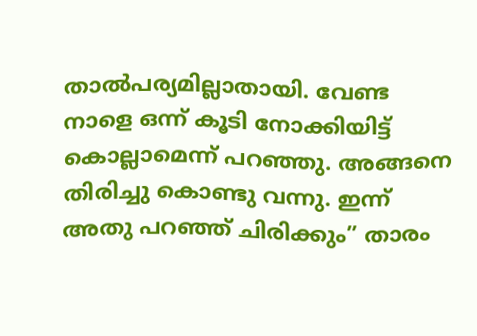താല്‍പര്യമില്ലാതായി. വേണ്ട നാളെ ഒന്ന് കൂടി നോക്കിയിട്ട് കൊല്ലാമെന്ന് പറഞ്ഞു. അങ്ങനെ തിരിച്ചു കൊണ്ടു വന്നു. ഇന്ന് അതു പറഞ്ഞ് ചിരിക്കും” താരം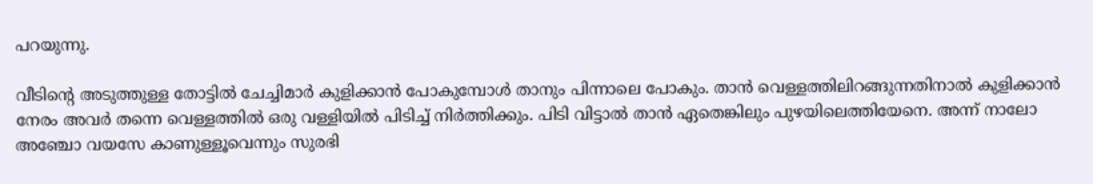പറയുന്നു.

വീടിന്റെ അടുത്തുള്ള തോട്ടില്‍ ചേച്ചിമാര്‍ കുളിക്കാന്‍ പോകുമ്പോള്‍ താനും പിന്നാലെ പോകും. താന്‍ വെള്ളത്തിലിറങ്ങുന്നതിനാല്‍ കുളിക്കാന്‍ നേരം അവര്‍ തന്നെ വെള്ളത്തില്‍ ഒരു വള്ളിയില്‍ പിടിച്ച് നിര്‍ത്തിക്കും. പിടി വിട്ടാല്‍ താന്‍ ഏതെങ്കിലും പുഴയിലെത്തിയേനെ. അന്ന് നാലോ അഞ്ചോ വയസേ കാണുള്ളൂവെന്നും സുരഭി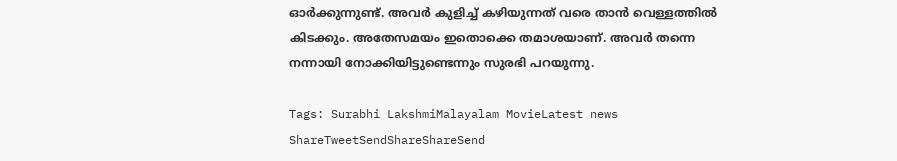ഓര്‍ക്കുന്നുണ്ട്. അവര്‍ കുളിച്ച് കഴിയുന്നത് വരെ താന്‍ വെള്ളത്തില്‍ കിടക്കും. അതേസമയം ഇതൊക്കെ തമാശയാണ്. അവര്‍ തന്നെ നന്നായി നോക്കിയിട്ടുണ്ടെന്നും സുരഭി പറയുന്നു.

Tags: Surabhi LakshmiMalayalam MovieLatest news
ShareTweetSendShareShareSend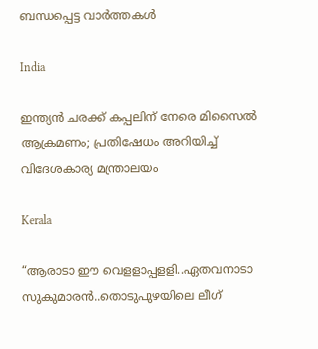ബന്ധപ്പെട്ട വാര്‍ത്തകള്‍

India

ഇന്ത്യൻ ചരക്ക് കപ്പലിന് നേരെ മിസൈൽ ആക്രമണം; പ്രതിഷേധം അറിയിച്ച് വിദേശകാര്യ മന്ത്രാലയം

Kerala

“ആരാടാ ഈ വെളളാപ്പളളി..ഏതവനാടാ സുകുമാരൻ..തൊടുപുഴയിലെ ലീഗ്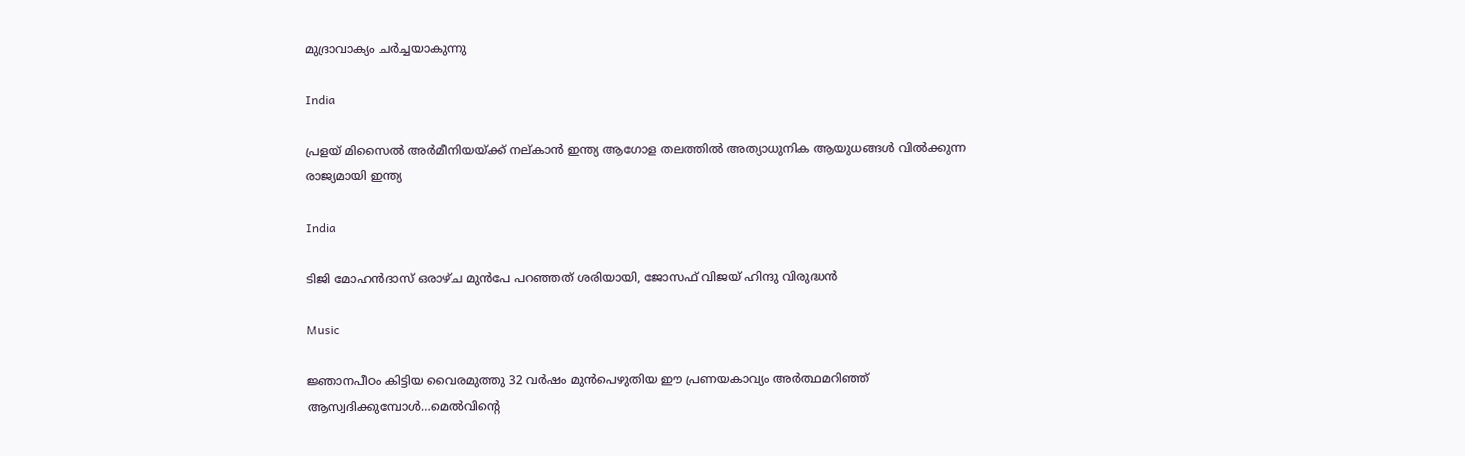മുദ്രാവാക്യം ചര്‍ച്ചയാകുന്നു

India

പ്രളയ് മിസൈല്‍ അര്‍മീനിയയ്‌ക്ക് നല‍്കാന്‍ ഇന്ത്യ ആഗോള തലത്തില്‍ അത്യാധുനിക ആയുധങ്ങള്‍ വില്‍ക്കുന്ന രാജ്യമായി ഇന്ത്യ

India

ടിജി മോഹന്‍ദാസ് ഒരാഴ്ച മുന്‍പേ പറഞ്ഞത് ശരിയായി, ജോസഫ് വിജയ് ഹിന്ദു വിരുദ്ധന്‍

Music

ജ്ഞാനപീഠം കിട്ടിയ വൈരമുത്തു 32 വര്‍ഷം മുന്‍പെഴുതിയ ഈ പ്രണയകാവ്യം അര്‍ത്ഥമറിഞ്ഞ് ആസ്വദിക്കുമ്പോള്‍…മെല്‍വിന്റെ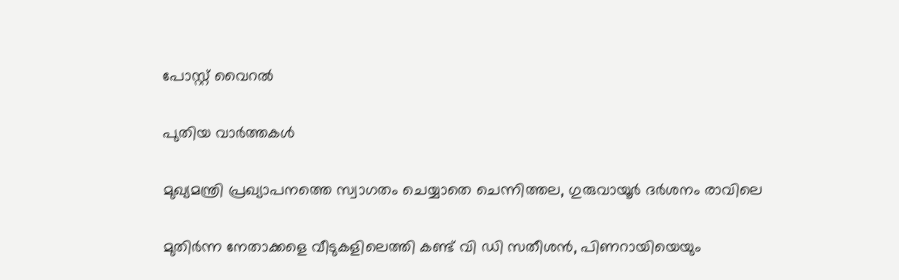പോസ്റ്റ് വൈറല്‍

പുതിയ വാര്‍ത്തകള്‍

മുഖ്യമന്ത്രി പ്രഖ്യാപനത്തെ സ്വാഗതം ചെയ്യാതെ ചെന്നിത്തല, ഗുരുവായൂര്‍ ദര്‍ശനം രാവിലെ

മുതിര്‍ന്ന നേതാക്കളെ വീടുകളിലെത്തി കണ്ട് വി ഡി സതീശന്‍, പിണറായിയെയും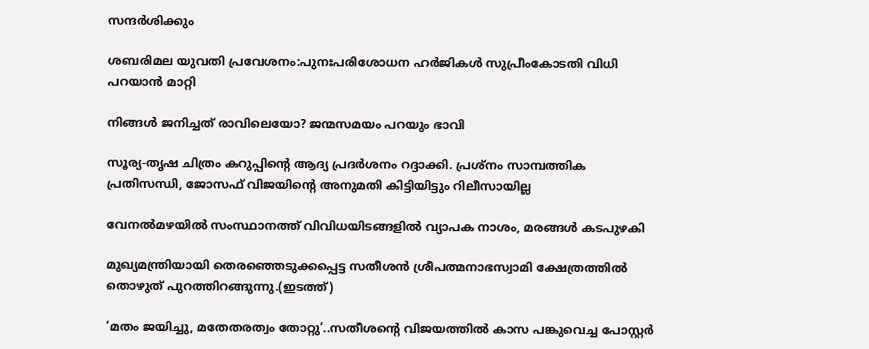സന്ദര്‍ശിക്കും

ശബരിമല യുവതി പ്രവേശനം:പുനഃപരിശോധന ഹര്‍ജികള്‍ സുപ്രീംകോടതി വിധി പറയാന്‍ മാറ്റി

നിങ്ങൾ ജനിച്ചത് രാവിലെയോ? ജന്മസമയം പറയും ഭാവി

സൂര്യ-തൃഷ ചിത്രം കറുപ്പിന്റെ ആദ്യ പ്രദർശനം റദ്ദാക്കി. പ്രശ്നം സാമ്പത്തിക പ്രതിസന്ധി, ജോസഫ് വിജയിന്റെ അനുമതി കിട്ടിയിട്ടും റിലീസായില്ല

വേനല്‍മഴയില്‍ സംസ്ഥാനത്ത് വിവിധയിടങ്ങളില്‍ വ്യാപക നാശം, മരങ്ങള്‍ കടപുഴകി

മുഖ്യമന്ത്രിയായി തെരഞ്ഞെടുക്കപ്പെട്ട സതീശന്‍ ശ്രീപത്മനാഭസ്വാമി ക്ഷേത്രത്തില്‍ തൊഴുത് പുറത്തിറങ്ങുന്നു.(ഇടത്ത്)

‘മതം ജയിച്ചു, മതേതരത്വം തോറ്റു’..സതീശന്റെ വിജയത്തില്‍ കാസ പങ്കുവെച്ച പോസ്റ്റര്‍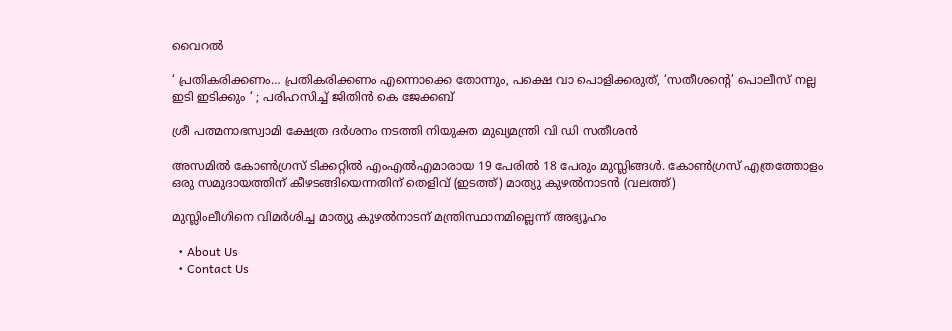വൈറല്‍

‘ പ്രതികരിക്കണം… പ്രതികരിക്കണം എന്നൊക്കെ തോന്നും, പക്ഷെ വാ പൊളിക്കരുത്, ‘സതീശന്റെ’ പൊലീസ് നല്ല ഇടി ഇടിക്കും ‘ ; പരിഹസിച്ച് ജിതിൻ കെ ജേക്കബ്

ശ്രീ പത്മനാഭസ്വാമി ക്ഷേത്ര ദര്‍ശനം നടത്തി നിയുക്ത മുഖ്യമന്ത്രി വി ഡി സതീശന്‍

അസമില്‍ കോണ്‍ഗ്രസ് ടിക്കറ്റില്‍ എംഎല്‍എമാരായ 19 പേരില്‍ 18 പേരും മുസ്ലിങ്ങള്‍. കോണ്‍ഗ്രസ് എത്രത്തോളം ഒരു സമുദായത്തിന് കീഴടങ്ങിയെന്നതിന് തെളിവ് (ഇടത്ത്) മാത്യു കുഴല്‍നാടന്‍ (വലത്ത്)

മുസ്ലിംലീഗിനെ വിമര്‍ശിച്ച മാത്യു കുഴല്‍നാടന് മന്ത്രിസ്ഥാനമില്ലെന്ന് അഭ്യൂഹം

  • About Us
  • Contact Us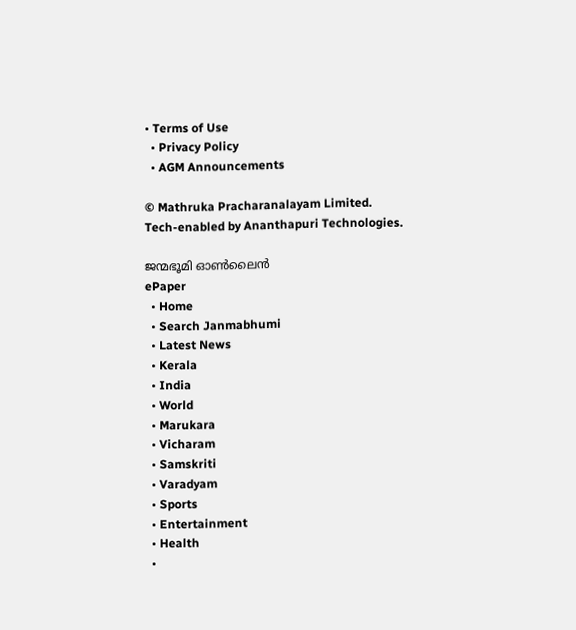• Terms of Use
  • Privacy Policy
  • AGM Announcements

© Mathruka Pracharanalayam Limited.
Tech-enabled by Ananthapuri Technologies.

ജന്മഭൂമി ഓണ്‍ലൈന്‍
ePaper
  • Home
  • Search Janmabhumi
  • Latest News
  • Kerala
  • India
  • World
  • Marukara
  • Vicharam
  • Samskriti
  • Varadyam
  • Sports
  • Entertainment
  • Health
  •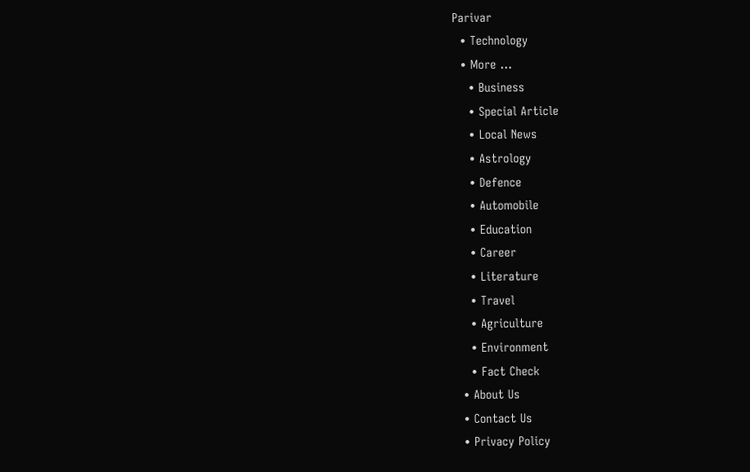Parivar
  • Technology
  • More …
    • Business
    • Special Article
    • Local News
    • Astrology
    • Defence
    • Automobile
    • Education
    • Career
    • Literature
    • Travel
    • Agriculture
    • Environment
    • Fact Check
  • About Us
  • Contact Us
  • Privacy Policy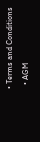• Terms and Conditions
  • AGM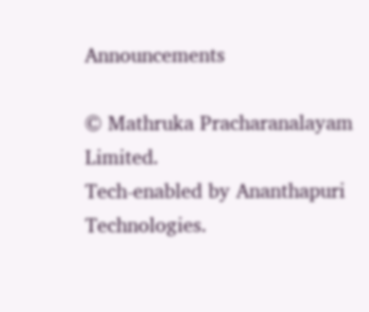Announcements

© Mathruka Pracharanalayam Limited.
Tech-enabled by Ananthapuri Technologies.